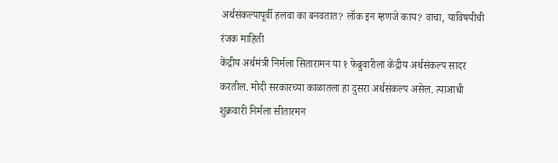अर्थसंकल्पापूर्वी हलवा का बनवतात? लॉक इन म्हणजे काय? वाचा, याविषयीची रंजक माहिती
केंद्रीय अर्थमंत्री निर्मला सितारामन या १ फेब्रुवारीला केंद्रीय अर्थसंकल्प सादर करतील. मोदी सरकारच्या काळातला हा दुसरा अर्थसंकल्प असेल. त्याआधी शुक्रवारी निर्मला सीतारमन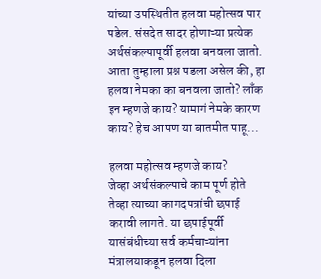यांच्या उपस्थितीत हलवा महोत्सव पार पडेल. संसदेत सादर होणाऱ्या प्रत्येक अर्थसंकल्पापूर्वी हलवा बनवला जातो. आता तुम्हाला प्रश्न पडला असेल की, हा हलवा नेमका का बनवला जातो? लाँक इन म्हणजे काय? यामागं नेमके कारण काय? हेच आपण या बातमीत पाहू...

हलवा महोत्सव म्हणजे काय?
जेव्हा अर्थसंकल्पाचे काम पूर्ण होते तेव्हा त्याच्या कागदपत्रांची छपाई करावी लागते. या छपाईपूर्वी यासंबंधीच्या सर्व कर्मचाऱ्यांना मंत्रालयाकडून हलवा दिला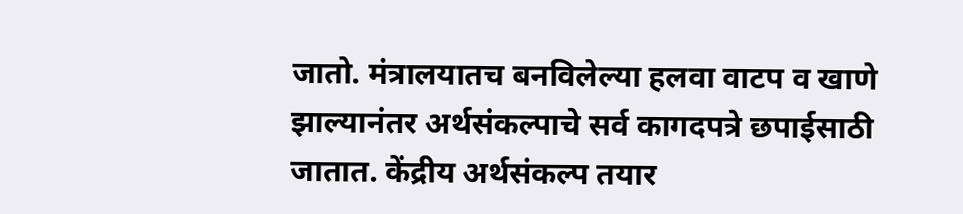जातो. मंत्रालयातच बनविलेल्या हलवा वाटप व खाणे झाल्यानंतर अर्थसंकल्पाचे सर्व कागदपत्रे छपाईसाठी जातात. केंद्रीय अर्थसंकल्प तयार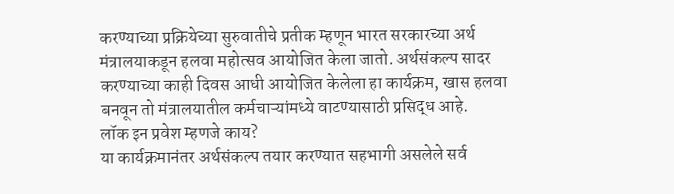करण्याच्या प्रक्रियेच्या सुरुवातीचे प्रतीक म्हणून भारत सरकारच्या अर्थ मंत्रालयाकडून हलवा महोत्सव आयोजित केला जातो. अर्थसंकल्प सादर करण्याच्या काही दिवस आधी आयोजित केलेला हा कार्यक्रम, खास हलवा बनवून तो मंत्रालयातील कर्मचाऱ्यांमध्ये वाटण्यासाठी प्रसिद्ध आहे.
लॉक इन प्रवेश म्हणजे काय?
या कार्यक्रमानंतर अर्थसंकल्प तयार करण्यात सहभागी असलेले सर्व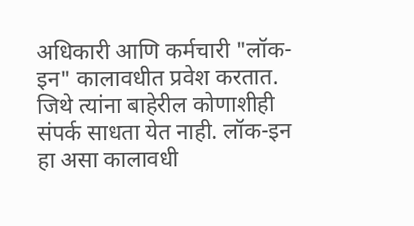अधिकारी आणि कर्मचारी "लॉक-इन" कालावधीत प्रवेश करतात. जिथे त्यांना बाहेरील कोणाशीही संपर्क साधता येत नाही. लॉक-इन हा असा कालावधी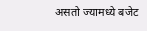असतो ज्यामध्ये बजेट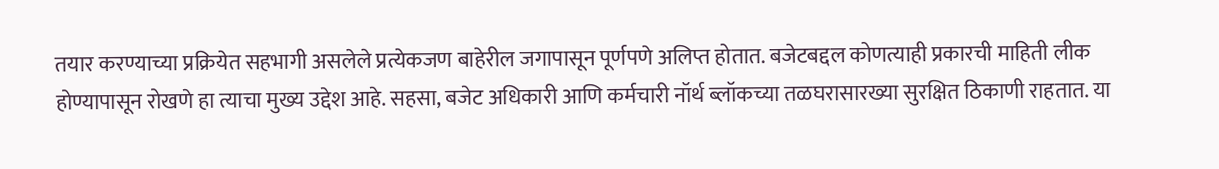तयार करण्याच्या प्रक्रियेत सहभागी असलेले प्रत्येकजण बाहेरील जगापासून पूर्णपणे अलिप्त होतात. बजेटबद्दल कोणत्याही प्रकारची माहिती लीक होण्यापासून रोखणे हा त्याचा मुख्य उद्देश आहे. सहसा, बजेट अधिकारी आणि कर्मचारी नॉर्थ ब्लॉकच्या तळघरासारख्या सुरक्षित ठिकाणी राहतात. या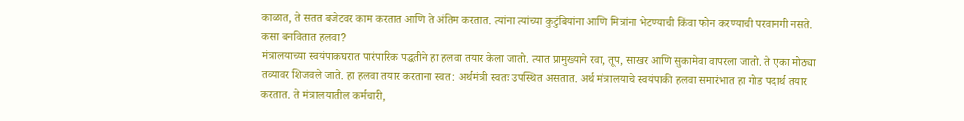काळात, ते सतत बजेटवर काम करतात आणि ते अंतिम करतात. त्यांना त्यांच्या कुटुंबियांना आणि मित्रांना भेटण्याची किंवा फोन करण्याची परवानगी नसते.
कसा बनवितात हलवा?
मंत्रालयाच्या स्वयंपाकघरात पारंपारिक पद्धतीने हा हलवा तयार केला जातो. त्यात प्रामुख्याने रवा, तूप, साखर आणि सुकामेवा वापरला जातो. ते एका मोठ्या तव्यावर शिजवले जाते. हा हलवा तयार करताना स्वत: अर्थमंत्री स्वतः उपस्थित असतात. अर्थ मंत्रालयाचे स्वयंपाकी हलवा समारंभात हा गोड पदार्थ तयार करतात. ते मंत्रालयातील कर्मचारी,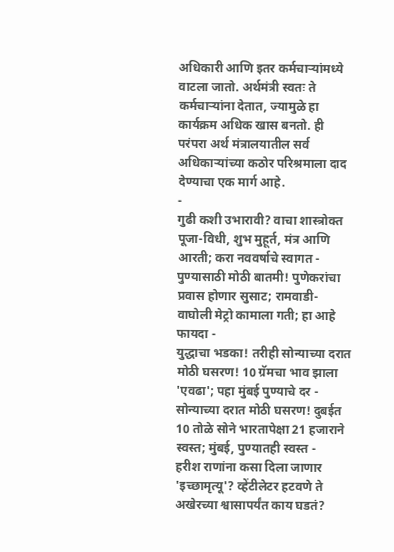अधिकारी आणि इतर कर्मचाऱ्यांमध्ये वाटला जातो. अर्थमंत्री स्वतः ते कर्मचाऱ्यांना देतात, ज्यामुळे हा कार्यक्रम अधिक खास बनतो. ही परंपरा अर्थ मंत्रालयातील सर्व अधिकाऱ्यांच्या कठोर परिश्रमाला दाद देण्याचा एक मार्ग आहे.
-
गुढी कशी उभारावी? वाचा शास्त्रोक्त पूजा-विधी, शुभ मुहूर्त, मंत्र आणि आरती; करा नववर्षाचे स्वागत -
पुण्यासाठी मोठी बातमी! पुणेकरांचा प्रवास होणार सुसाट; रामवाडी-वाघोली मेट्रो कामाला गती; हा आहे फायदा -
युद्धाचा भडका! तरीही सोन्याच्या दरात मोठी घसरण! 10 ग्रॅमचा भाव झाला 'एवढा'; पहा मुंबई पुण्याचे दर -
सोन्याच्या दरात मोठी घसरण! दुबईत 10 तोळे सोने भारतापेक्षा 21 हजाराने स्वस्त; मुंबई, पुण्यातही स्वस्त -
हरीश राणांना कसा दिला जाणार 'इच्छामृत्यू'? व्हेंटीलेटर हटवणे ते अखेरच्या श्वासापर्यंत काय घडतं?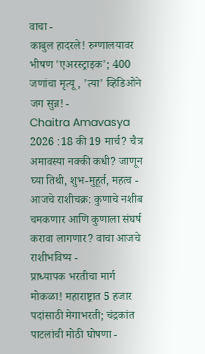वाचा -
काबुल हादरले! रुग्णालयावर भीषण 'एअरस्ट्राइक'; 400 जणांचा मृत्यू, 'त्या' व्हिडिओने जग सुन्न! -
Chaitra Amavasya 2026 :18 की 19 मार्च? चैत्र अमावस्या नक्की कधी? जाणून घ्या तिथी, शुभ-मुहूर्त, महत्व -
आजचे राशीचक्र: कुणाचे नशीब चमकणार आणि कुणाला संघर्ष करावा लागणार? वाचा आजचे राशीभविष्य -
प्राध्यापक भरतीचा मार्ग मोकळा! महाराष्ट्रात 5 हजार पदांसाठी मेगाभरती; चंद्रकांत पाटलांची मोठी घोषणा -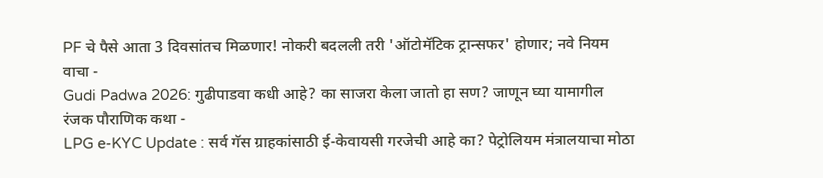PF चे पैसे आता 3 दिवसांतच मिळणार! नोकरी बदलली तरी 'ऑटोमॅटिक ट्रान्सफर' होणार; नवे नियम वाचा -
Gudi Padwa 2026: गुढीपाडवा कधी आहे? का साजरा केला जातो हा सण? जाणून घ्या यामागील रंजक पौराणिक कथा -
LPG e-KYC Update : सर्व गॅस ग्राहकांसाठी ई-केवायसी गरजेची आहे का? पेट्रोलियम मंत्रालयाचा मोठा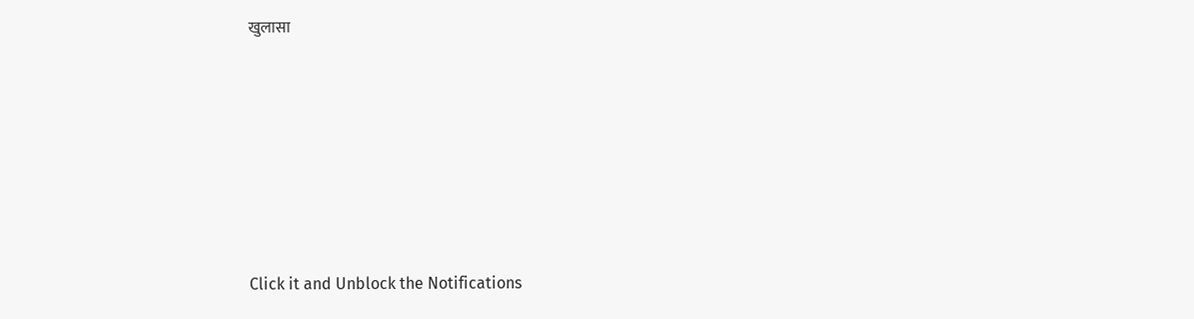खुलासा







Click it and Unblock the Notifications